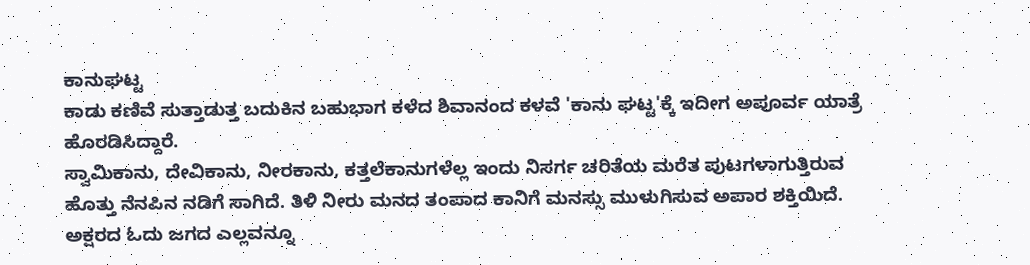ಕಾನುಘಟ್ಟ
ಕಾಡು ಕಣಿವೆ ಸುತ್ತಾಡುತ್ತ ಬದುಕಿನ ಬಹುಭಾಗ ಕಳೆದ ಶಿವಾನಂದ ಕಳವೆ 'ಕಾನು ಘಟ್ಟ'ಕ್ಕೆ ಇದೀಗ ಅಪೂರ್ವ ಯಾತ್ರೆ ಹೊರಡಿಸಿದ್ದಾರೆ.
ಸ್ವಾಮಿಕಾನು, ದೇವಿಕಾನು, ನೀರಕಾನು, ಕತ್ತಲೆಕಾನುಗಳೆಲ್ಲ ಇಂದು ನಿಸರ್ಗ ಚರಿತೆಯ ಮರೆತ ಪುಟಗಳಾಗುತ್ತಿರುವ ಹೊತ್ತು ನೆನಪಿನ ನಡಿಗೆ ಸಾಗಿದೆ. ತಿಳಿ ನೀರು ಮನದ ತಂಪಾದ ಕಾನಿಗೆ ಮನಸ್ಸು ಮುಳುಗಿಸುವ ಅಪಾರ ಶಕ್ತಿಯಿದೆ. ಅಕ್ಷರದ ಓದು ಜಗದ ಎಲ್ಲವನ್ನೂ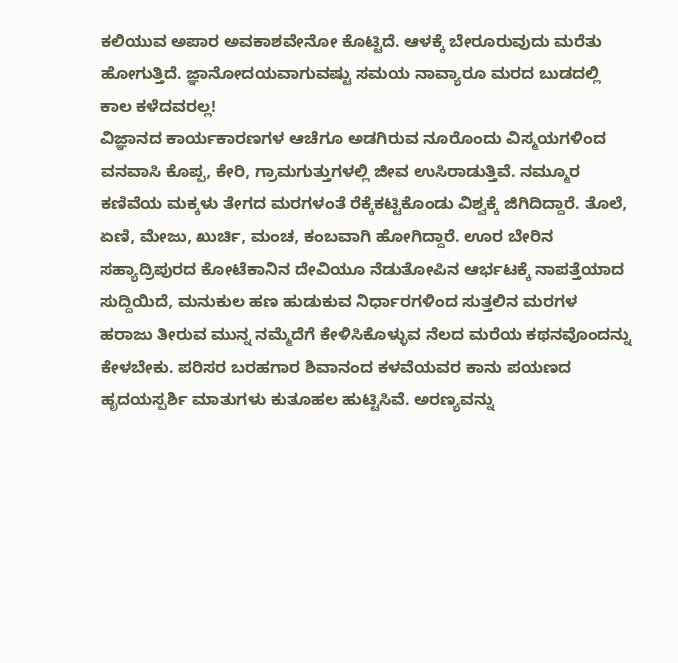ಕಲಿಯುವ ಅಪಾರ ಅವಕಾಶವೇನೋ ಕೊಟ್ಟಿದೆ. ಆಳಕ್ಕೆ ಬೇರೂರುವುದು ಮರೆತು ಹೋಗುತ್ತಿದೆ. ಜ್ಞಾನೋದಯವಾಗುವಷ್ಟು ಸಮಯ ನಾವ್ಯಾರೂ ಮರದ ಬುಡದಲ್ಲಿ ಕಾಲ ಕಳೆದವರಲ್ಲ!
ವಿಜ್ಞಾನದ ಕಾರ್ಯಕಾರಣಗಳ ಆಚೆಗೂ ಅಡಗಿರುವ ನೂರೊಂದು ವಿಸ್ಮಯಗಳಿಂದ ವನವಾಸಿ ಕೊಪ್ಪ, ಕೇರಿ, ಗ್ರಾಮಗುತ್ತುಗಳಲ್ಲಿ ಜೀವ ಉಸಿರಾಡುತ್ತಿವೆ. ನಮ್ಮೂರ ಕಣಿವೆಯ ಮಕ್ಕಳು ತೇಗದ ಮರಗಳಂತೆ ರೆಕ್ಕೆಕಟ್ಟಿಕೊಂಡು ವಿಶ್ವಕ್ಕೆ ಜಿಗಿದಿದ್ದಾರೆ. ತೊಲೆ, ಏಣಿ, ಮೇಜು, ಖುರ್ಚಿ, ಮಂಚ, ಕಂಬವಾಗಿ ಹೋಗಿದ್ದಾರೆ. ಊರ ಬೇರಿನ ಸಹ್ಯಾದ್ರಿಪುರದ ಕೋಟೆಕಾನಿನ ದೇವಿಯೂ ನೆಡುತೋಪಿನ ಆರ್ಭಟಕ್ಕೆ ನಾಪತ್ತೆಯಾದ ಸುದ್ದಿಯಿದೆ, ಮನುಕುಲ ಹಣ ಹುಡುಕುವ ನಿರ್ಧಾರಗಳಿಂದ ಸುತ್ತಲಿನ ಮರಗಳ ಹರಾಜು ತೀರುವ ಮುನ್ನ ನಮ್ಮೆದೆಗೆ ಕೇಳಿಸಿಕೊಳ್ಳುವ ನೆಲದ ಮರೆಯ ಕಥನವೊಂದನ್ನು ಕೇಳಬೇಕು. ಪರಿಸರ ಬರಹಗಾರ ಶಿವಾನಂದ ಕಳವೆಯವರ ಕಾನು ಪಯಣದ ಹೃದಯಸ್ಪರ್ಶಿ ಮಾತುಗಳು ಕುತೂಹಲ ಹುಟ್ಟಿಸಿವೆ. ಅರಣ್ಯವನ್ನು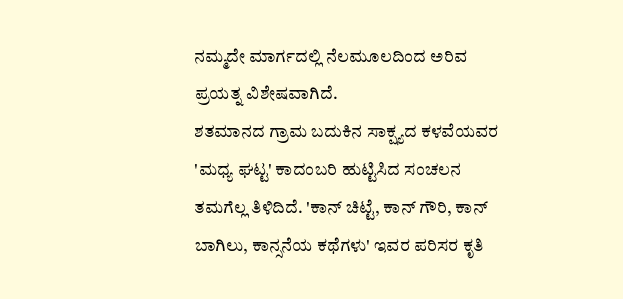ನಮ್ಮದೇ ಮಾರ್ಗದಲ್ಲಿ ನೆಲಮೂಲದಿಂದ ಅರಿವ ಪ್ರಯತ್ನ ವಿಶೇಷವಾಗಿದೆ.
ಶತಮಾನದ ಗ್ರಾಮ ಬದುಕಿನ ಸಾಕ್ಷ್ಯದ ಕಳವೆಯವರ 'ಮಧ್ಯ ಘಟ್ಟ' ಕಾದಂಬರಿ ಹುಟ್ಟಿಸಿದ ಸಂಚಲನ ತಮಗೆಲ್ಲ ತಿಳಿದಿದೆ. 'ಕಾನ್ ಚಿಟ್ಟೆ, ಕಾನ್ ಗೌರಿ, ಕಾನ್ ಬಾಗಿಲು, ಕಾನ್ಸನೆಯ ಕಥೆಗಳು' ಇವರ ಪರಿಸರ ಕೃತಿ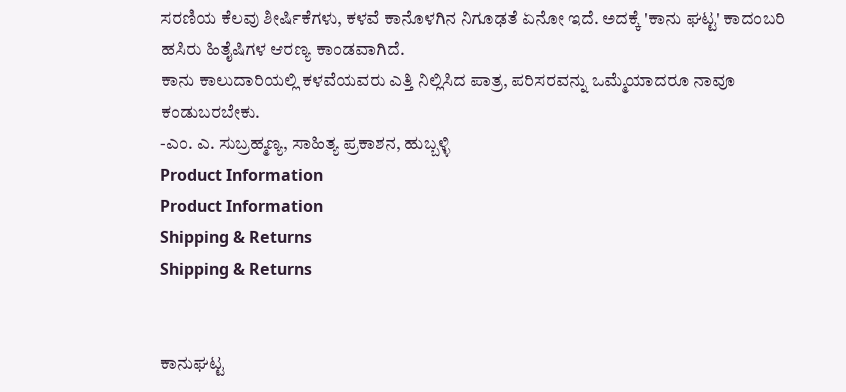ಸರಣಿಯ ಕೆಲವು ಶೀರ್ಷಿಕೆಗಳು, ಕಳವೆ ಕಾನೊಳಗಿನ ನಿಗೂಢತೆ ಏನೋ ಇದೆ. ಅದಕ್ಕೆ 'ಕಾನು ಘಟ್ಟ' ಕಾದಂಬರಿ ಹಸಿರು ಹಿತೈಷಿಗಳ ಆರಣ್ಯ ಕಾಂಡವಾಗಿದೆ.
ಕಾನು ಕಾಲುದಾರಿಯಲ್ಲಿ ಕಳವೆಯವರು ಎತ್ತಿ ನಿಲ್ಲಿಸಿದ ಪಾತ್ರ, ಪರಿಸರವನ್ನು ಒಮ್ಮೆಯಾದರೂ ನಾವೂ ಕಂಡುಬರಬೇಕು.
-ಎಂ. ಎ. ಸುಬ್ರಹ್ಮಣ್ಯ, ಸಾಹಿತ್ಯ ಪ್ರಕಾಶನ, ಹುಬ್ಬಳ್ಳಿ
Product Information
Product Information
Shipping & Returns
Shipping & Returns


ಕಾನುಘಟ್ಟ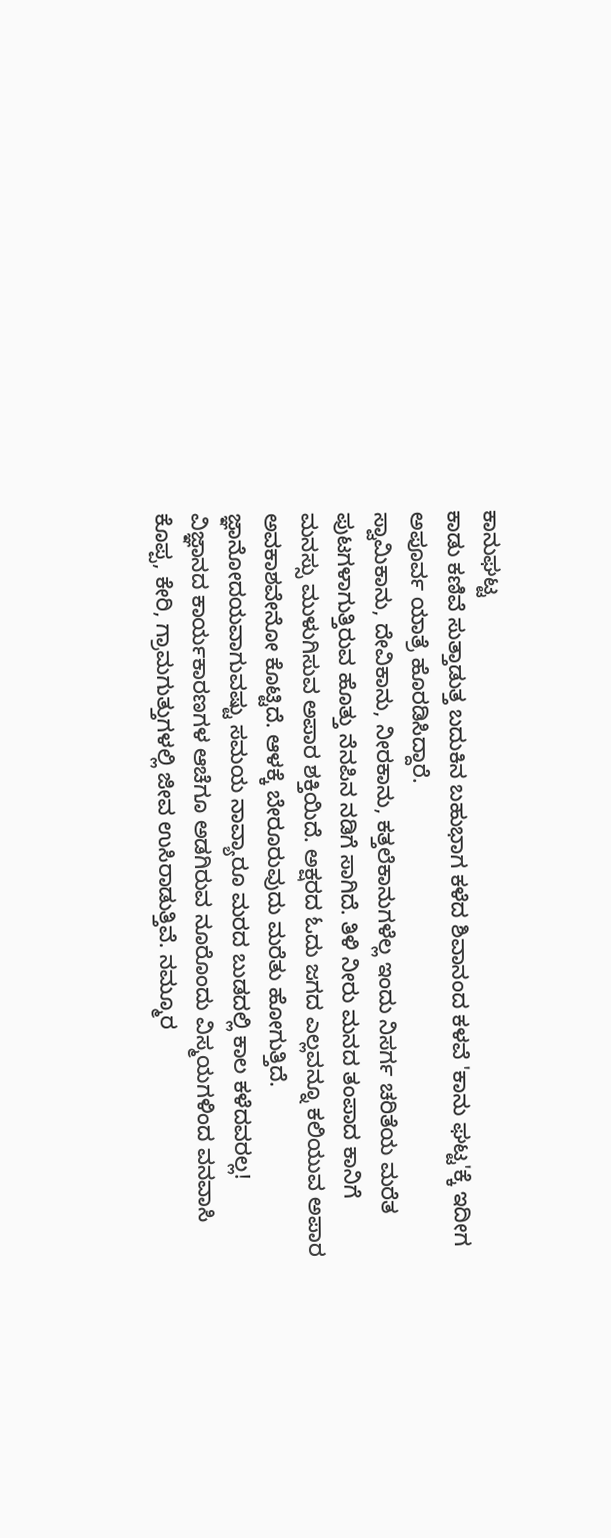ಕಾನುಘಟ್ಟ
ಕಾಡು ಕಣಿವೆ ಸುತ್ತಾಡುತ್ತ ಬದುಕಿನ ಬಹುಭಾಗ ಕಳೆದ ಶಿವಾನಂದ ಕಳವೆ 'ಕಾನು ಘಟ್ಟ'ಕ್ಕೆ ಇದೀಗ ಅಪೂರ್ವ ಯಾತ್ರೆ ಹೊರಡಿಸಿದ್ದಾರೆ.
ಸ್ವಾಮಿಕಾನು, ದೇವಿಕಾನು, ನೀರಕಾನು, ಕತ್ತಲೆಕಾನುಗಳೆಲ್ಲ ಇಂದು ನಿಸರ್ಗ ಚರಿತೆಯ ಮರೆತ ಪುಟಗಳಾಗುತ್ತಿರುವ ಹೊತ್ತು ನೆನಪಿನ ನಡಿಗೆ ಸಾಗಿದೆ. ತಿಳಿ ನೀರು ಮನದ ತಂಪಾದ ಕಾನಿಗೆ ಮನಸ್ಸು ಮುಳುಗಿಸುವ ಅಪಾರ ಶಕ್ತಿಯಿದೆ. ಅಕ್ಷರದ ಓದು ಜಗದ ಎಲ್ಲವನ್ನೂ ಕಲಿಯುವ ಅಪಾರ ಅವಕಾಶವೇನೋ ಕೊಟ್ಟಿದೆ. ಆಳಕ್ಕೆ ಬೇರೂರುವುದು ಮರೆತು ಹೋಗುತ್ತಿದೆ. ಜ್ಞಾನೋದಯವಾಗುವಷ್ಟು ಸಮಯ ನಾವ್ಯಾರೂ ಮರದ ಬುಡದಲ್ಲಿ ಕಾಲ ಕಳೆದವರಲ್ಲ!
ವಿಜ್ಞಾನದ ಕಾರ್ಯಕಾರಣಗಳ ಆಚೆಗೂ ಅಡಗಿರುವ ನೂರೊಂದು ವಿಸ್ಮಯಗಳಿಂದ ವನವಾಸಿ ಕೊಪ್ಪ, ಕೇರಿ, ಗ್ರಾಮಗುತ್ತುಗಳಲ್ಲಿ ಜೀವ ಉಸಿರಾಡುತ್ತಿವೆ. ನಮ್ಮೂರ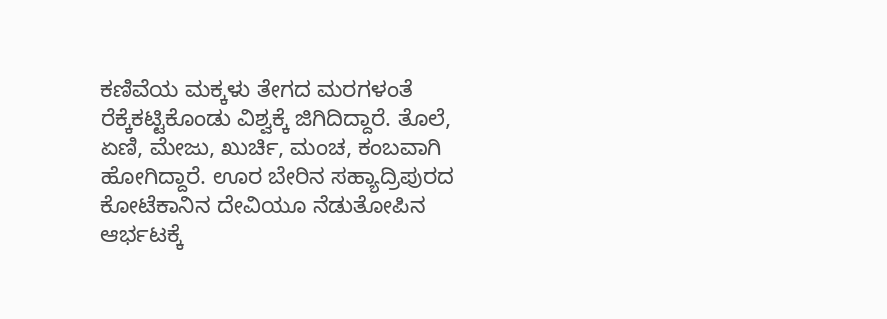ಕಣಿವೆಯ ಮಕ್ಕಳು ತೇಗದ ಮರಗಳಂತೆ ರೆಕ್ಕೆಕಟ್ಟಿಕೊಂಡು ವಿಶ್ವಕ್ಕೆ ಜಿಗಿದಿದ್ದಾರೆ. ತೊಲೆ, ಏಣಿ, ಮೇಜು, ಖುರ್ಚಿ, ಮಂಚ, ಕಂಬವಾಗಿ ಹೋಗಿದ್ದಾರೆ. ಊರ ಬೇರಿನ ಸಹ್ಯಾದ್ರಿಪುರದ ಕೋಟೆಕಾನಿನ ದೇವಿಯೂ ನೆಡುತೋಪಿನ ಆರ್ಭಟಕ್ಕೆ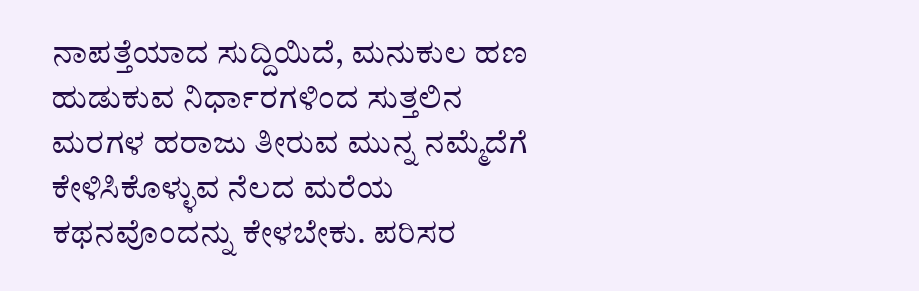ನಾಪತ್ತೆಯಾದ ಸುದ್ದಿಯಿದೆ, ಮನುಕುಲ ಹಣ ಹುಡುಕುವ ನಿರ್ಧಾರಗಳಿಂದ ಸುತ್ತಲಿನ ಮರಗಳ ಹರಾಜು ತೀರುವ ಮುನ್ನ ನಮ್ಮೆದೆಗೆ ಕೇಳಿಸಿಕೊಳ್ಳುವ ನೆಲದ ಮರೆಯ ಕಥನವೊಂದನ್ನು ಕೇಳಬೇಕು. ಪರಿಸರ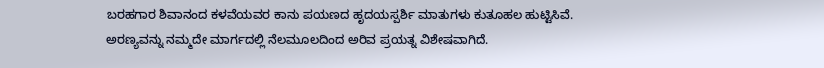ಬರಹಗಾರ ಶಿವಾನಂದ ಕಳವೆಯವರ ಕಾನು ಪಯಣದ ಹೃದಯಸ್ಪರ್ಶಿ ಮಾತುಗಳು ಕುತೂಹಲ ಹುಟ್ಟಿಸಿವೆ. ಅರಣ್ಯವನ್ನು ನಮ್ಮದೇ ಮಾರ್ಗದಲ್ಲಿ ನೆಲಮೂಲದಿಂದ ಅರಿವ ಪ್ರಯತ್ನ ವಿಶೇಷವಾಗಿದೆ.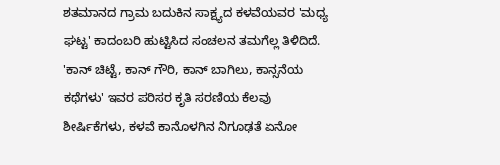ಶತಮಾನದ ಗ್ರಾಮ ಬದುಕಿನ ಸಾಕ್ಷ್ಯದ ಕಳವೆಯವರ 'ಮಧ್ಯ ಘಟ್ಟ' ಕಾದಂಬರಿ ಹುಟ್ಟಿಸಿದ ಸಂಚಲನ ತಮಗೆಲ್ಲ ತಿಳಿದಿದೆ. 'ಕಾನ್ ಚಿಟ್ಟೆ, ಕಾನ್ ಗೌರಿ, ಕಾನ್ ಬಾಗಿಲು, ಕಾನ್ಸನೆಯ ಕಥೆಗಳು' ಇವರ ಪರಿಸರ ಕೃತಿ ಸರಣಿಯ ಕೆಲವು ಶೀರ್ಷಿಕೆಗಳು, ಕಳವೆ ಕಾನೊಳಗಿನ ನಿಗೂಢತೆ ಏನೋ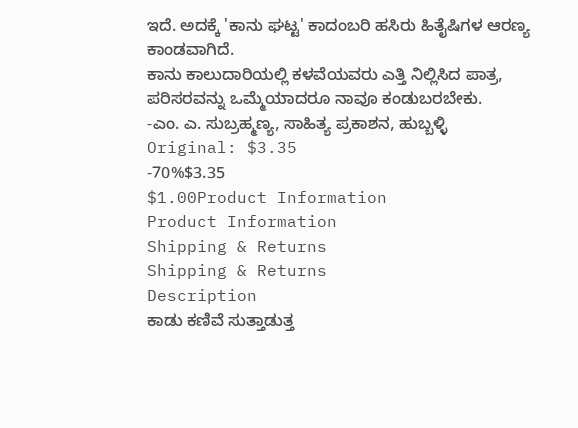ಇದೆ. ಅದಕ್ಕೆ 'ಕಾನು ಘಟ್ಟ' ಕಾದಂಬರಿ ಹಸಿರು ಹಿತೈಷಿಗಳ ಆರಣ್ಯ ಕಾಂಡವಾಗಿದೆ.
ಕಾನು ಕಾಲುದಾರಿಯಲ್ಲಿ ಕಳವೆಯವರು ಎತ್ತಿ ನಿಲ್ಲಿಸಿದ ಪಾತ್ರ, ಪರಿಸರವನ್ನು ಒಮ್ಮೆಯಾದರೂ ನಾವೂ ಕಂಡುಬರಬೇಕು.
-ಎಂ. ಎ. ಸುಬ್ರಹ್ಮಣ್ಯ, ಸಾಹಿತ್ಯ ಪ್ರಕಾಶನ, ಹುಬ್ಬಳ್ಳಿ
Original: $3.35
-70%$3.35
$1.00Product Information
Product Information
Shipping & Returns
Shipping & Returns
Description
ಕಾಡು ಕಣಿವೆ ಸುತ್ತಾಡುತ್ತ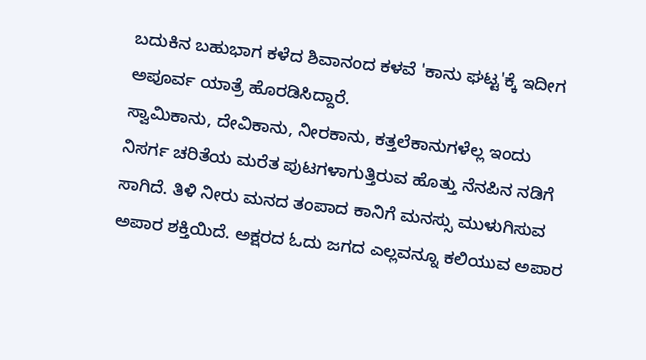ಬದುಕಿನ ಬಹುಭಾಗ ಕಳೆದ ಶಿವಾನಂದ ಕಳವೆ 'ಕಾನು ಘಟ್ಟ'ಕ್ಕೆ ಇದೀಗ ಅಪೂರ್ವ ಯಾತ್ರೆ ಹೊರಡಿಸಿದ್ದಾರೆ.
ಸ್ವಾಮಿಕಾನು, ದೇವಿಕಾನು, ನೀರಕಾನು, ಕತ್ತಲೆಕಾನುಗಳೆಲ್ಲ ಇಂದು ನಿಸರ್ಗ ಚರಿತೆಯ ಮರೆತ ಪುಟಗಳಾಗುತ್ತಿರುವ ಹೊತ್ತು ನೆನಪಿನ ನಡಿಗೆ ಸಾಗಿದೆ. ತಿಳಿ ನೀರು ಮನದ ತಂಪಾದ ಕಾನಿಗೆ ಮನಸ್ಸು ಮುಳುಗಿಸುವ ಅಪಾರ ಶಕ್ತಿಯಿದೆ. ಅಕ್ಷರದ ಓದು ಜಗದ ಎಲ್ಲವನ್ನೂ ಕಲಿಯುವ ಅಪಾರ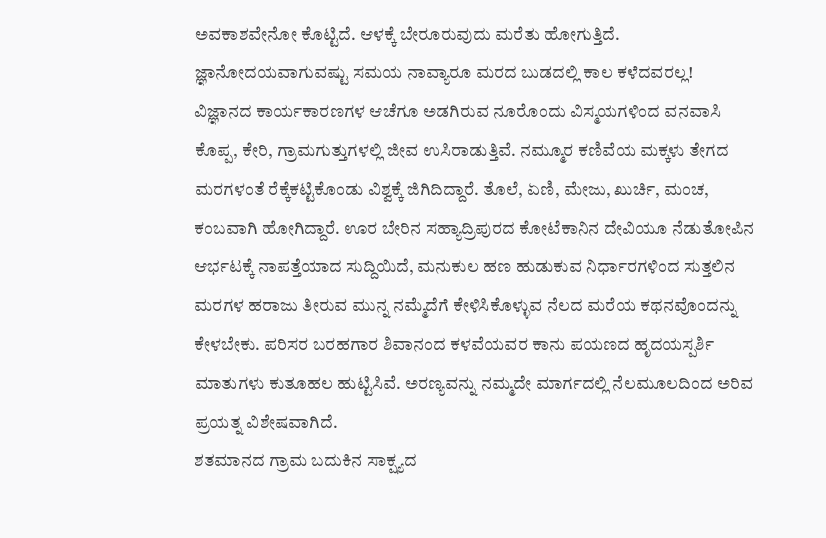ಅವಕಾಶವೇನೋ ಕೊಟ್ಟಿದೆ. ಆಳಕ್ಕೆ ಬೇರೂರುವುದು ಮರೆತು ಹೋಗುತ್ತಿದೆ. ಜ್ಞಾನೋದಯವಾಗುವಷ್ಟು ಸಮಯ ನಾವ್ಯಾರೂ ಮರದ ಬುಡದಲ್ಲಿ ಕಾಲ ಕಳೆದವರಲ್ಲ!
ವಿಜ್ಞಾನದ ಕಾರ್ಯಕಾರಣಗಳ ಆಚೆಗೂ ಅಡಗಿರುವ ನೂರೊಂದು ವಿಸ್ಮಯಗಳಿಂದ ವನವಾಸಿ ಕೊಪ್ಪ, ಕೇರಿ, ಗ್ರಾಮಗುತ್ತುಗಳಲ್ಲಿ ಜೀವ ಉಸಿರಾಡುತ್ತಿವೆ. ನಮ್ಮೂರ ಕಣಿವೆಯ ಮಕ್ಕಳು ತೇಗದ ಮರಗಳಂತೆ ರೆಕ್ಕೆಕಟ್ಟಿಕೊಂಡು ವಿಶ್ವಕ್ಕೆ ಜಿಗಿದಿದ್ದಾರೆ. ತೊಲೆ, ಏಣಿ, ಮೇಜು, ಖುರ್ಚಿ, ಮಂಚ, ಕಂಬವಾಗಿ ಹೋಗಿದ್ದಾರೆ. ಊರ ಬೇರಿನ ಸಹ್ಯಾದ್ರಿಪುರದ ಕೋಟೆಕಾನಿನ ದೇವಿಯೂ ನೆಡುತೋಪಿನ ಆರ್ಭಟಕ್ಕೆ ನಾಪತ್ತೆಯಾದ ಸುದ್ದಿಯಿದೆ, ಮನುಕುಲ ಹಣ ಹುಡುಕುವ ನಿರ್ಧಾರಗಳಿಂದ ಸುತ್ತಲಿನ ಮರಗಳ ಹರಾಜು ತೀರುವ ಮುನ್ನ ನಮ್ಮೆದೆಗೆ ಕೇಳಿಸಿಕೊಳ್ಳುವ ನೆಲದ ಮರೆಯ ಕಥನವೊಂದನ್ನು ಕೇಳಬೇಕು. ಪರಿಸರ ಬರಹಗಾರ ಶಿವಾನಂದ ಕಳವೆಯವರ ಕಾನು ಪಯಣದ ಹೃದಯಸ್ಪರ್ಶಿ ಮಾತುಗಳು ಕುತೂಹಲ ಹುಟ್ಟಿಸಿವೆ. ಅರಣ್ಯವನ್ನು ನಮ್ಮದೇ ಮಾರ್ಗದಲ್ಲಿ ನೆಲಮೂಲದಿಂದ ಅರಿವ ಪ್ರಯತ್ನ ವಿಶೇಷವಾಗಿದೆ.
ಶತಮಾನದ ಗ್ರಾಮ ಬದುಕಿನ ಸಾಕ್ಷ್ಯದ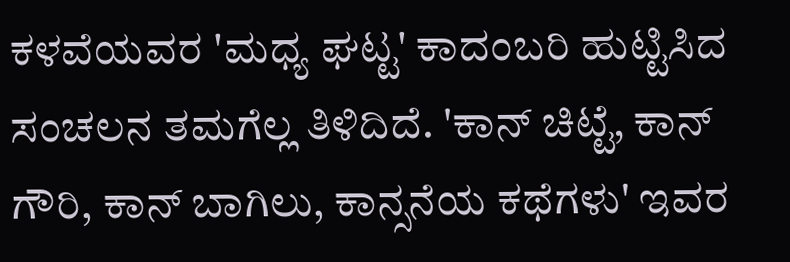ಕಳವೆಯವರ 'ಮಧ್ಯ ಘಟ್ಟ' ಕಾದಂಬರಿ ಹುಟ್ಟಿಸಿದ ಸಂಚಲನ ತಮಗೆಲ್ಲ ತಿಳಿದಿದೆ. 'ಕಾನ್ ಚಿಟ್ಟೆ, ಕಾನ್ ಗೌರಿ, ಕಾನ್ ಬಾಗಿಲು, ಕಾನ್ಸನೆಯ ಕಥೆಗಳು' ಇವರ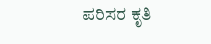ಪರಿಸರ ಕೃತಿ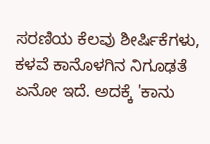ಸರಣಿಯ ಕೆಲವು ಶೀರ್ಷಿಕೆಗಳು, ಕಳವೆ ಕಾನೊಳಗಿನ ನಿಗೂಢತೆ ಏನೋ ಇದೆ. ಅದಕ್ಕೆ 'ಕಾನು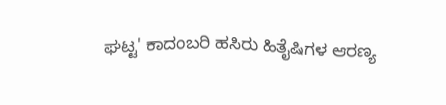ಘಟ್ಟ' ಕಾದಂಬರಿ ಹಸಿರು ಹಿತೈಷಿಗಳ ಆರಣ್ಯ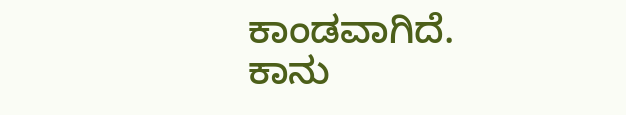ಕಾಂಡವಾಗಿದೆ.
ಕಾನು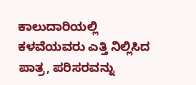ಕಾಲುದಾರಿಯಲ್ಲಿ ಕಳವೆಯವರು ಎತ್ತಿ ನಿಲ್ಲಿಸಿದ ಪಾತ್ರ, ಪರಿಸರವನ್ನು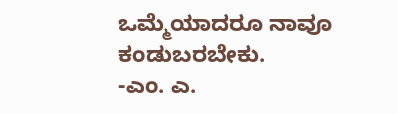ಒಮ್ಮೆಯಾದರೂ ನಾವೂ ಕಂಡುಬರಬೇಕು.
-ಎಂ. ಎ.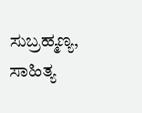ಸುಬ್ರಹ್ಮಣ್ಯ, ಸಾಹಿತ್ಯ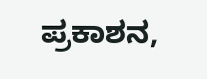ಪ್ರಕಾಶನ,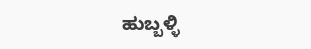ಹುಬ್ಬಳ್ಳಿ